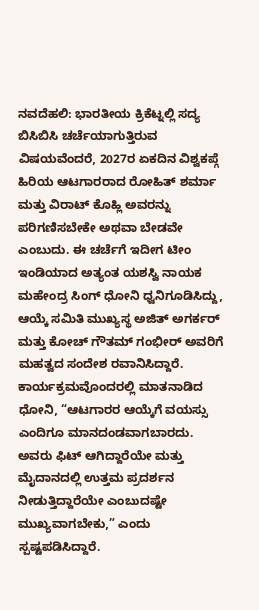ನವದೆಹಲಿ: ಭಾರತೀಯ ಕ್ರಿಕೆಟ್ನಲ್ಲಿ ಸದ್ಯ ಬಿಸಿಬಿಸಿ ಚರ್ಚೆಯಾಗುತ್ತಿರುವ ವಿಷಯವೆಂದರೆ, 2027ರ ಏಕದಿನ ವಿಶ್ವಕಪ್ಗೆ ಹಿರಿಯ ಆಟಗಾರರಾದ ರೋಹಿತ್ ಶರ್ಮಾ ಮತ್ತು ವಿರಾಟ್ ಕೊಹ್ಲಿ ಅವರನ್ನು ಪರಿಗಣಿಸಬೇಕೇ ಅಥವಾ ಬೇಡವೇ ಎಂಬುದು. ಈ ಚರ್ಚೆಗೆ ಇದೀಗ ಟೀಂ ಇಂಡಿಯಾದ ಅತ್ಯಂತ ಯಶಸ್ವಿ ನಾಯಕ ಮಹೇಂದ್ರ ಸಿಂಗ್ ಧೋನಿ ಧ್ವನಿಗೂಡಿಸಿದ್ದು, ಆಯ್ಕೆ ಸಮಿತಿ ಮುಖ್ಯಸ್ಥ ಅಜಿತ್ ಅಗರ್ಕರ್ ಮತ್ತು ಕೋಚ್ ಗೌತಮ್ ಗಂಭೀರ್ ಅವರಿಗೆ ಮಹತ್ವದ ಸಂದೇಶ ರವಾನಿಸಿದ್ದಾರೆ.
ಕಾರ್ಯಕ್ರಮವೊಂದರಲ್ಲಿ ಮಾತನಾಡಿದ ಧೋನಿ, “ಆಟಗಾರರ ಆಯ್ಕೆಗೆ ವಯಸ್ಸು ಎಂದಿಗೂ ಮಾನದಂಡವಾಗಬಾರದು. ಅವರು ಫಿಟ್ ಆಗಿದ್ದಾರೆಯೇ ಮತ್ತು ಮೈದಾನದಲ್ಲಿ ಉತ್ತಮ ಪ್ರದರ್ಶನ ನೀಡುತ್ತಿದ್ದಾರೆಯೇ ಎಂಬುದಷ್ಟೇ ಮುಖ್ಯವಾಗಬೇಕು,” ಎಂದು ಸ್ಪಷ್ಟಪಡಿಸಿದ್ದಾರೆ.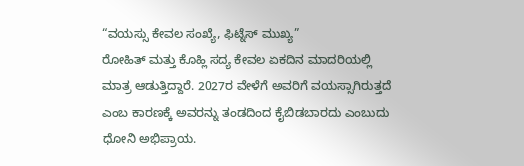“ವಯಸ್ಸು ಕೇವಲ ಸಂಖ್ಯೆ, ಫಿಟ್ನೆಸ್ ಮುಖ್ಯ”
ರೋಹಿತ್ ಮತ್ತು ಕೊಹ್ಲಿ ಸದ್ಯ ಕೇವಲ ಏಕದಿನ ಮಾದರಿಯಲ್ಲಿ ಮಾತ್ರ ಆಡುತ್ತಿದ್ದಾರೆ. 2027ರ ವೇಳೆಗೆ ಅವರಿಗೆ ವಯಸ್ಸಾಗಿರುತ್ತದೆ ಎಂಬ ಕಾರಣಕ್ಕೆ ಅವರನ್ನು ತಂಡದಿಂದ ಕೈಬಿಡಬಾರದು ಎಂಬುದು ಧೋನಿ ಅಭಿಪ್ರಾಯ.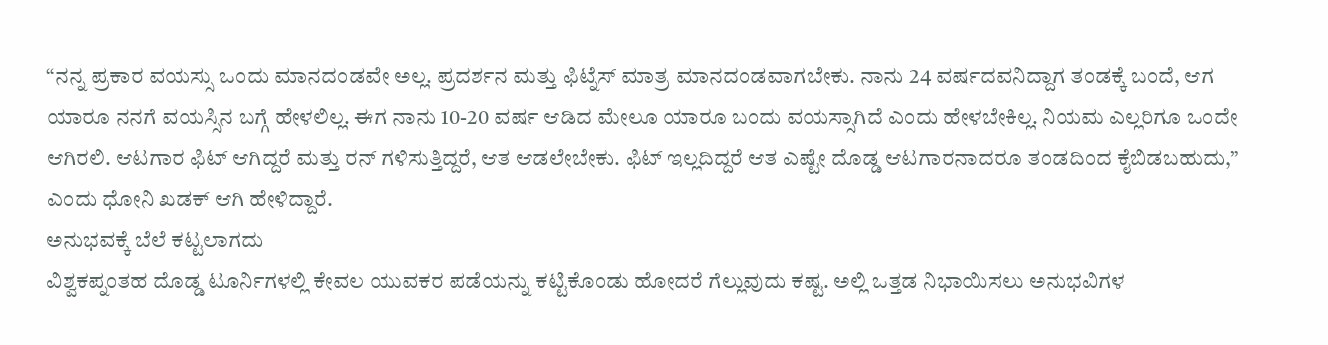“ನನ್ನ ಪ್ರಕಾರ ವಯಸ್ಸು ಒಂದು ಮಾನದಂಡವೇ ಅಲ್ಲ. ಪ್ರದರ್ಶನ ಮತ್ತು ಫಿಟ್ನೆಸ್ ಮಾತ್ರ ಮಾನದಂಡವಾಗಬೇಕು. ನಾನು 24 ವರ್ಷದವನಿದ್ದಾಗ ತಂಡಕ್ಕೆ ಬಂದೆ, ಆಗ ಯಾರೂ ನನಗೆ ವಯಸ್ಸಿನ ಬಗ್ಗೆ ಹೇಳಲಿಲ್ಲ. ಈಗ ನಾನು 10-20 ವರ್ಷ ಆಡಿದ ಮೇಲೂ ಯಾರೂ ಬಂದು ವಯಸ್ಸಾಗಿದೆ ಎಂದು ಹೇಳಬೇಕಿಲ್ಲ. ನಿಯಮ ಎಲ್ಲರಿಗೂ ಒಂದೇ ಆಗಿರಲಿ. ಆಟಗಾರ ಫಿಟ್ ಆಗಿದ್ದರೆ ಮತ್ತು ರನ್ ಗಳಿಸುತ್ತಿದ್ದರೆ, ಆತ ಆಡಲೇಬೇಕು. ಫಿಟ್ ಇಲ್ಲದಿದ್ದರೆ ಆತ ಎಷ್ಟೇ ದೊಡ್ಡ ಆಟಗಾರನಾದರೂ ತಂಡದಿಂದ ಕೈಬಿಡಬಹುದು,” ಎಂದು ಧೋನಿ ಖಡಕ್ ಆಗಿ ಹೇಳಿದ್ದಾರೆ.
ಅನುಭವಕ್ಕೆ ಬೆಲೆ ಕಟ್ಟಲಾಗದು
ವಿಶ್ವಕಪ್ನಂತಹ ದೊಡ್ಡ ಟೂರ್ನಿಗಳಲ್ಲಿ ಕೇವಲ ಯುವಕರ ಪಡೆಯನ್ನು ಕಟ್ಟಿಕೊಂಡು ಹೋದರೆ ಗೆಲ್ಲುವುದು ಕಷ್ಟ. ಅಲ್ಲಿ ಒತ್ತಡ ನಿಭಾಯಿಸಲು ಅನುಭವಿಗಳ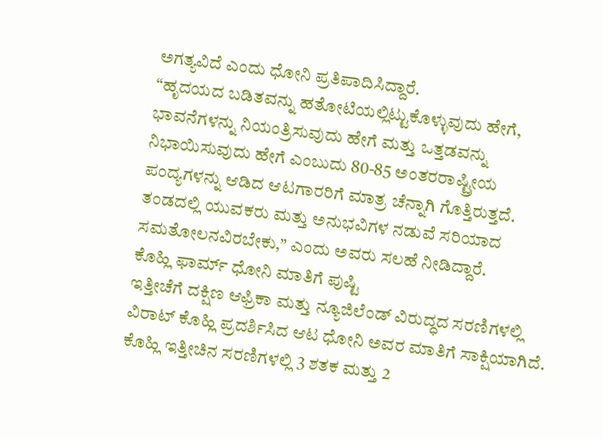ಅಗತ್ಯವಿದೆ ಎಂದು ಧೋನಿ ಪ್ರತಿಪಾದಿಸಿದ್ದಾರೆ.
“ಹೃದಯದ ಬಡಿತವನ್ನು ಹತೋಟಿಯಲ್ಲಿಟ್ಟುಕೊಳ್ಳುವುದು ಹೇಗೆ, ಭಾವನೆಗಳನ್ನು ನಿಯಂತ್ರಿಸುವುದು ಹೇಗೆ ಮತ್ತು ಒತ್ತಡವನ್ನು ನಿಭಾಯಿಸುವುದು ಹೇಗೆ ಎಂಬುದು 80-85 ಅಂತರರಾಷ್ಟ್ರೀಯ ಪಂದ್ಯಗಳನ್ನು ಆಡಿದ ಆಟಗಾರರಿಗೆ ಮಾತ್ರ ಚೆನ್ನಾಗಿ ಗೊತ್ತಿರುತ್ತದೆ. ತಂಡದಲ್ಲಿ ಯುವಕರು ಮತ್ತು ಅನುಭವಿಗಳ ನಡುವೆ ಸರಿಯಾದ ಸಮತೋಲನವಿರಬೇಕು,” ಎಂದು ಅವರು ಸಲಹೆ ನೀಡಿದ್ದಾರೆ.
ಕೊಹ್ಲಿ ಫಾರ್ಮ್ ಧೋನಿ ಮಾತಿಗೆ ಪುಷ್ಟಿ
ಇತ್ತೀಚೆಗೆ ದಕ್ಷಿಣ ಆಫ್ರಿಕಾ ಮತ್ತು ನ್ಯೂಜಿಲೆಂಡ್ ವಿರುದ್ಧದ ಸರಣಿಗಳಲ್ಲಿ ವಿರಾಟ್ ಕೊಹ್ಲಿ ಪ್ರದರ್ಶಿಸಿದ ಆಟ ಧೋನಿ ಅವರ ಮಾತಿಗೆ ಸಾಕ್ಷಿಯಾಗಿದೆ. ಕೊಹ್ಲಿ ಇತ್ತೀಚಿನ ಸರಣಿಗಳಲ್ಲಿ 3 ಶತಕ ಮತ್ತು 2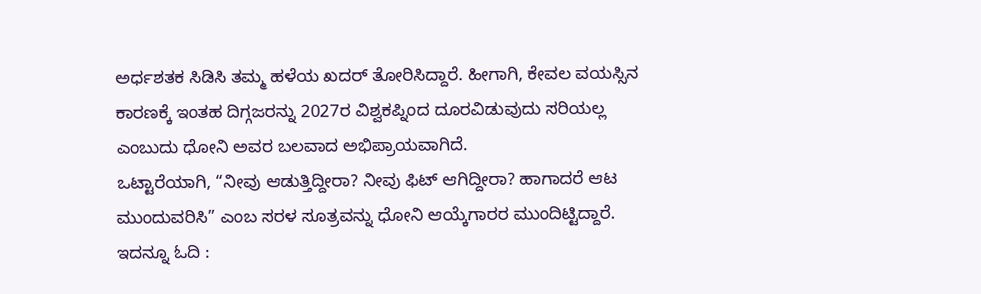ಅರ್ಧಶತಕ ಸಿಡಿಸಿ ತಮ್ಮ ಹಳೆಯ ಖದರ್ ತೋರಿಸಿದ್ದಾರೆ. ಹೀಗಾಗಿ, ಕೇವಲ ವಯಸ್ಸಿನ ಕಾರಣಕ್ಕೆ ಇಂತಹ ದಿಗ್ಗಜರನ್ನು 2027ರ ವಿಶ್ವಕಪ್ನಿಂದ ದೂರವಿಡುವುದು ಸರಿಯಲ್ಲ ಎಂಬುದು ಧೋನಿ ಅವರ ಬಲವಾದ ಅಭಿಪ್ರಾಯವಾಗಿದೆ.
ಒಟ್ಟಾರೆಯಾಗಿ, “ನೀವು ಆಡುತ್ತಿದ್ದೀರಾ? ನೀವು ಫಿಟ್ ಆಗಿದ್ದೀರಾ? ಹಾಗಾದರೆ ಆಟ ಮುಂದುವರಿಸಿ” ಎಂಬ ಸರಳ ಸೂತ್ರವನ್ನು ಧೋನಿ ಆಯ್ಕೆಗಾರರ ಮುಂದಿಟ್ಟಿದ್ದಾರೆ.
ಇದನ್ನೂ ಓದಿ :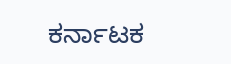ಕರ್ನಾಟಕ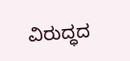ವಿರುದ್ಧದ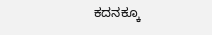ಕದನಕ್ಕೂ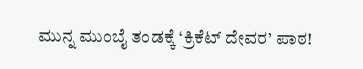ಮುನ್ನ ಮುಂಬೈ ತಂಡಕ್ಕೆ ‘ಕ್ರಿಕೆಟ್ ದೇವರ’ ಪಾಠ!